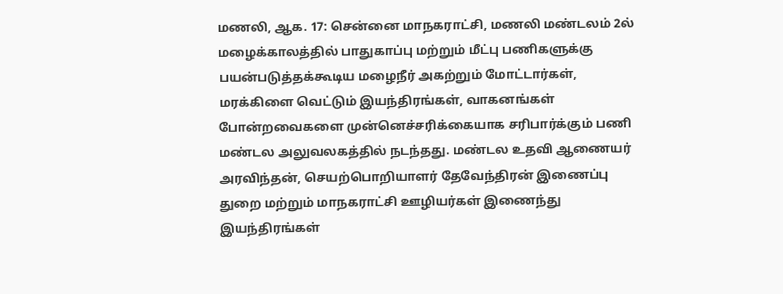மணலி, ஆக. 17: சென்னை மாநகராட்சி, மணலி மண்டலம் 2ல் மழைக்காலத்தில் பாதுகாப்பு மற்றும் மீட்பு பணிகளுக்கு பயன்படுத்தக்கூடிய மழைநீர் அகற்றும் மோட்டார்கள், மரக்கிளை வெட்டும் இயந்திரங்கள், வாகனங்கள் போன்றவைகளை முன்னெச்சரிக்கையாக சரிபார்க்கும் பணி மண்டல அலுவலகத்தில் நடந்தது. மண்டல உதவி ஆணையர் அரவிந்தன், செயற்பொறியாளர் தேவேந்திரன் இணைப்பு துறை மற்றும் மாநகராட்சி ஊழியர்கள் இணைந்து இயந்திரங்கள்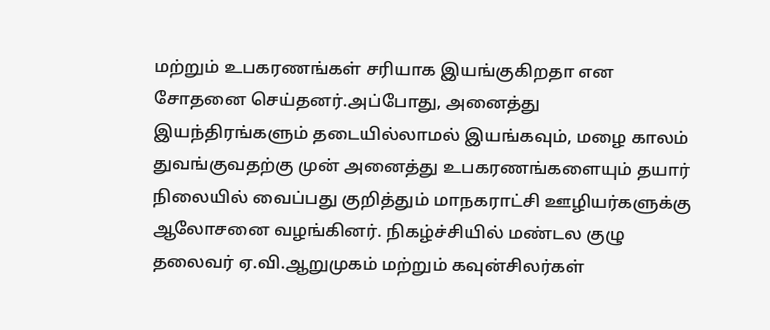மற்றும் உபகரணங்கள் சரியாக இயங்குகிறதா என சோதனை செய்தனர்.அப்போது, அனைத்து இயந்திரங்களும் தடையில்லாமல் இயங்கவும், மழை காலம் துவங்குவதற்கு முன் அனைத்து உபகரணங்களையும் தயார் நிலையில் வைப்பது குறித்தும் மாநகராட்சி ஊழியர்களுக்கு ஆலோசனை வழங்கினர். நிகழ்ச்சியில் மண்டல குழு தலைவர் ஏ.வி.ஆறுமுகம் மற்றும் கவுன்சிலர்கள்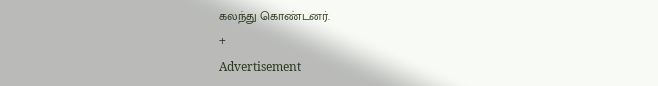கலந்து கொண்டனர்.
+
Advertisement